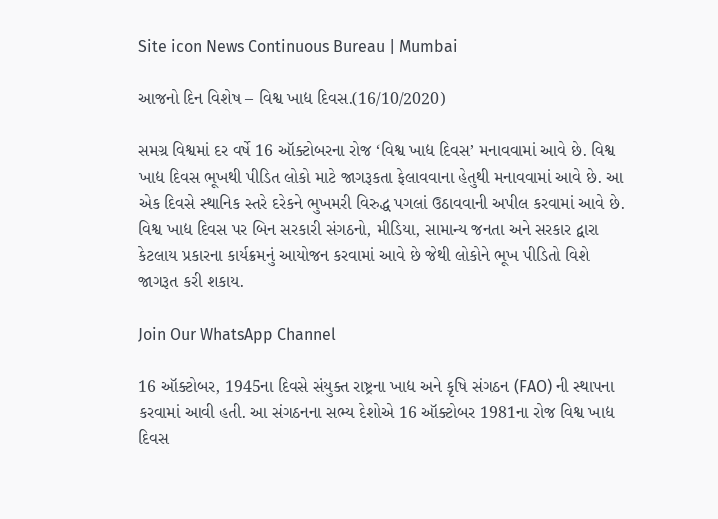Site icon News Continuous Bureau | Mumbai

આજનો દિન વિશેષ – વિશ્વ ખાદ્ય દિવસ.(16/10/2020)

સમગ્ર વિશ્વમાં દર વર્ષે 16 ઑક્ટોબરના રોજ ‘વિશ્વ ખાદ્ય દિવસ’ મનાવવામાં આવે છે. વિશ્વ ખાદ્ય દિવસ ભૂખથી પીડિત લોકો માટે જાગરૂકતા ફેલાવવાના હેતુથી મનાવવામાં આવે છે. આ એક દિવસે સ્થાનિક સ્તરે દરેકને ભુખમરી વિરુદ્ધ પગલાં ઉઠાવવાની અપીલ કરવામાં આવે છે. વિશ્વ ખાદ્ય દિવસ પર બિન સરકારી સંગઠનો, મીડિયા, સામાન્ય જનતા અને સરકાર દ્વારા કેટલાય પ્રકારના કાર્યક્રમનું આયોજન કરવામાં આવે છે જેથી લોકોને ભૂખ પીડિતો વિશે જાગરૂત કરી શકાય.

Join Our WhatsApp Channel

16 ઑક્ટોબર, 1945ના દિવસે સંયુક્ત રાષ્ટ્રના ખાદ્ય અને કૃષિ સંગઠન (FAO) ની સ્થાપના કરવામાં આવી હતી. આ સંગઠનના સભ્ય દેશોએ 16 ઑક્ટોબર 1981ના રોજ વિશ્વ ખાદ્ય દિવસ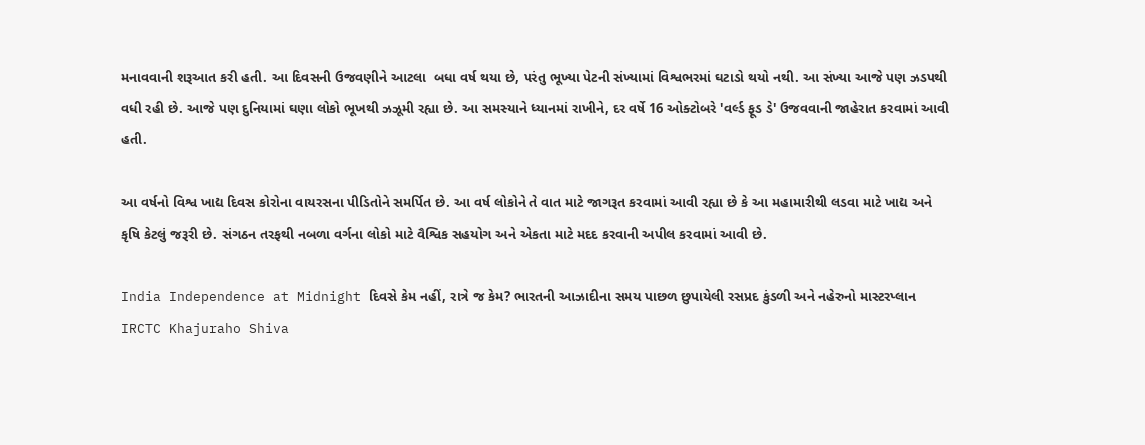મનાવવાની શરૂઆત કરી હતી. આ દિવસની ઉજવણીને આટલા  બધા વર્ષ થયા છે, પરંતુ ભૂખ્યા પેટની સંખ્યામાં વિશ્વભરમાં ઘટાડો થયો નથી. આ સંખ્યા આજે પણ ઝડપથી વધી રહી છે. આજે પણ દુનિયામાં ઘણા લોકો ભૂખથી ઝઝૂમી રહ્યા છે. આ સમસ્યાને ધ્યાનમાં રાખીને, દર વર્ષે 16 ઓક્ટોબરે 'વર્લ્ડ ફૂડ ડે' ઉજવવાની જાહેરાત કરવામાં આવી હતી.

આ વર્ષનો વિશ્વ ખાદ્ય દિવસ કોરોના વાયરસના પીડિતોને સમર્પિત છે. આ વર્ષ લોકોને તે વાત માટે જાગરૂત કરવામાં આવી રહ્યા છે કે આ મહામારીથી લડવા માટે ખાદ્ય અને કૃષિ કેટલું જરૂરી છે. સંગઠન તરફથી નબળા વર્ગના લોકો માટે વૈશ્વિક સહયોગ અને એકતા માટે મદદ કરવાની અપીલ કરવામાં આવી છે.

India Independence at Midnight દિવસે કેમ નહીં, રાત્રે જ કેમ? ભારતની આઝાદીના સમય પાછળ છુપાયેલી રસપ્રદ કુંડળી અને નહેરુનો માસ્ટરપ્લાન
IRCTC Khajuraho Shiva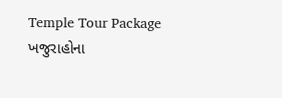Temple Tour Package ખજુરાહોના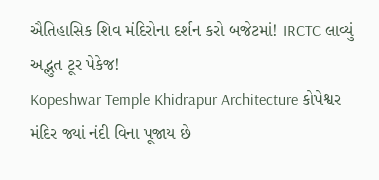ઐતિહાસિક શિવ મંદિરોના દર્શન કરો બજેટમાં! IRCTC લાવ્યું અદ્ભુત ટૂર પેકેજ!
Kopeshwar Temple Khidrapur Architecture કોપેશ્વર મંદિર જ્યાં નંદી વિના પૂજાય છે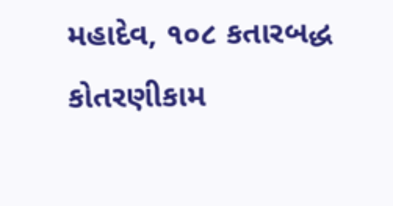મહાદેવ, ૧૦૮ કતારબદ્ધ કોતરણીકામ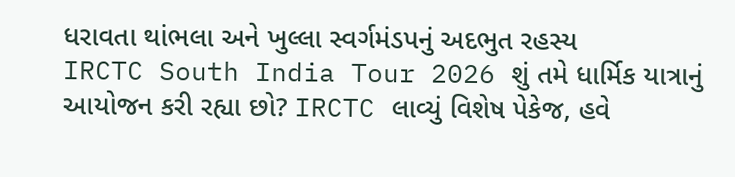ધરાવતા થાંભલા અને ખુલ્લા સ્વર્ગમંડપનું અદભુત રહસ્ય
IRCTC South India Tour 2026 શું તમે ધાર્મિક યાત્રાનું આયોજન કરી રહ્યા છો? IRCTC લાવ્યું વિશેષ પેકેજ, હવે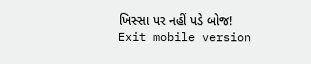ખિસ્સા પર નહીં પડે બોજ!
Exit mobile version